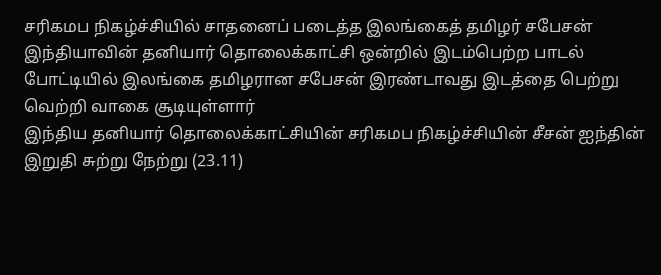சரிகமப நிகழ்ச்சியில் சாதனைப் படைத்த இலங்கைத் தமிழர் சபேசன்
இந்தியாவின் தனியார் தொலைக்காட்சி ஒன்றில் இடம்பெற்ற பாடல் போட்டியில் இலங்கை தமிழரான சபேசன் இரண்டாவது இடத்தை பெற்று வெற்றி வாகை சூடியுள்ளார்
இந்திய தனியார் தொலைக்காட்சியின் சரிகமப நிகழ்ச்சியின் சீசன் ஐந்தின் இறுதி சுற்று நேற்று (23.11)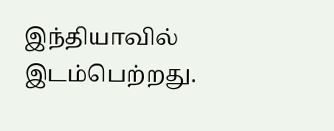இந்தியாவில் இடம்பெற்றது.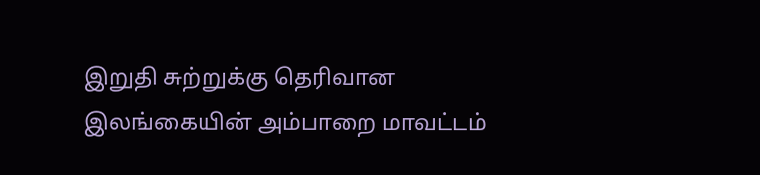இறுதி சுற்றுக்கு தெரிவான இலங்கையின் அம்பாறை மாவட்டம்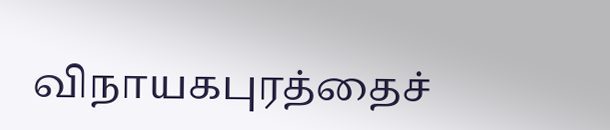விநாயகபுரத்தைச்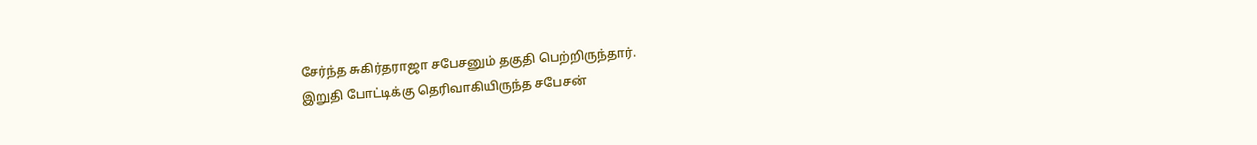சேர்ந்த சுகிர்தராஜா சபேசனும் தகுதி பெற்றிருந்தார்.
இறுதி போட்டிக்கு தெரிவாகியிருந்த சபேசன்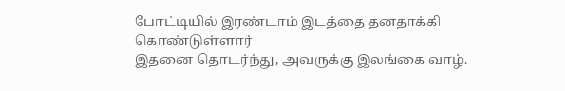போட்டியில் இரண்டாம் இடத்தை தனதாக்கி கொண்டுள்ளார்
இதனை தொடர்ந்து, அவருக்கு இலங்கை வாழ்.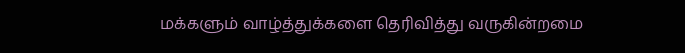மக்களும் வாழ்த்துக்களை தெரிவித்து வருகின்றமை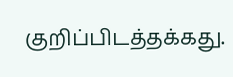குறிப்பிடத்தக்கது.